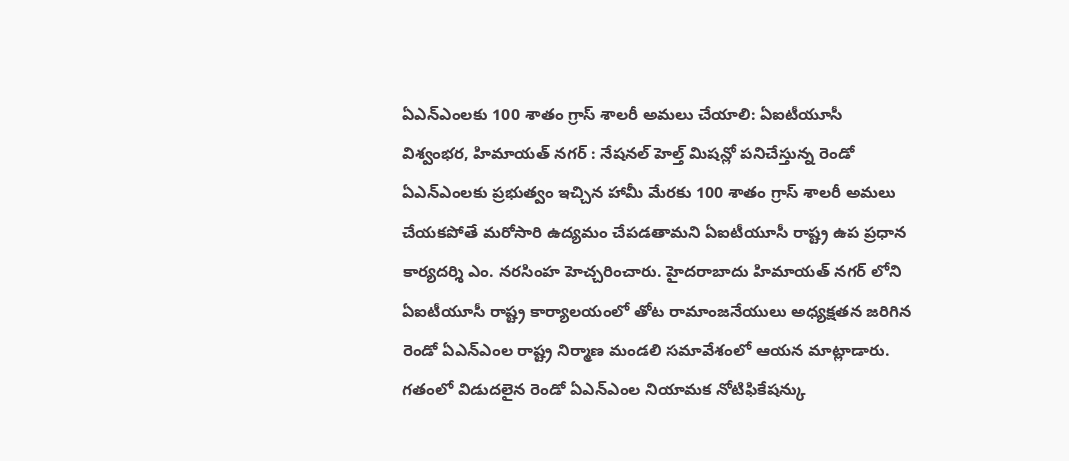ఏఎన్ఎంలకు 100 శాతం గ్రాస్ శాలరీ అమలు చేయాలి: ఏఐటీయూసీ
విశ్వంభర, హిమాయత్ నగర్ : నేషనల్ హెల్త్ మిషన్లో పనిచేస్తున్న రెండో ఏఎన్ఎంలకు ప్రభుత్వం ఇచ్చిన హామీ మేరకు 100 శాతం గ్రాస్ శాలరీ అమలు చేయకపోతే మరోసారి ఉద్యమం చేపడతామని ఏఐటీయూసీ రాష్ట్ర ఉప ప్రధాన కార్యదర్శి ఎం. నరసింహ హెచ్చరించారు. హైదరాబాదు హిమాయత్ నగర్ లోని ఏఐటీయూసీ రాష్ట్ర కార్యాలయంలో తోట రామాంజనేయులు అధ్యక్షతన జరిగిన రెండో ఏఎన్ఎంల రాష్ట్ర నిర్మాణ మండలి సమావేశంలో ఆయన మాట్లాడారు. గతంలో విడుదలైన రెండో ఏఎన్ఎంల నియామక నోటిఫికేషన్కు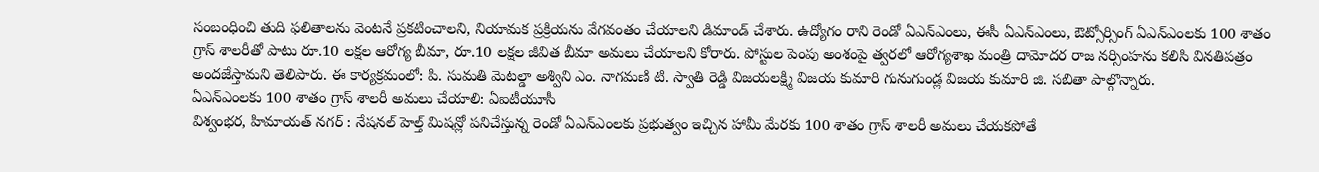సంబంధించి తుది ఫలితాలను వెంటనే ప్రకటించాలని, నియామక ప్రక్రియను వేగవంతం చేయాలని డిమాండ్ చేశారు. ఉద్యోగం రాని రెండో ఏఎన్ఎంలు, ఈసీ ఏఎన్ఎంలు, ఔట్సోర్సింగ్ ఏఎన్ఎంలకు 100 శాతం గ్రాస్ శాలరీతో పాటు రూ.10 లక్షల ఆరోగ్య బీమా, రూ.10 లక్షల జీవిత బీమా అమలు చేయాలని కోరారు. పోస్టుల పెంపు అంశంపై త్వరలో ఆరోగ్యశాఖ మంత్రి దామోదర రాజ నర్సింహను కలిసి వినతిపత్రం అందజేస్తామని తెలిపారు. ఈ కార్యక్రమంలో: పి. సుమతి మెటల్డా అశ్విని ఎం. నాగమణి టి. స్వాతి రెడ్డి విజయలక్ష్మి విజయ కుమారి గునుగుండ్ల విజయ కుమారి జి. సబితా పాల్గొన్నారు.
ఏఎన్ఎంలకు 100 శాతం గ్రాస్ శాలరీ అమలు చేయాలి: ఏఐటీయూసీ
విశ్వంభర, హిమాయత్ నగర్ : నేషనల్ హెల్త్ మిషన్లో పనిచేస్తున్న రెండో ఏఎన్ఎంలకు ప్రభుత్వం ఇచ్చిన హామీ మేరకు 100 శాతం గ్రాస్ శాలరీ అమలు చేయకపోతే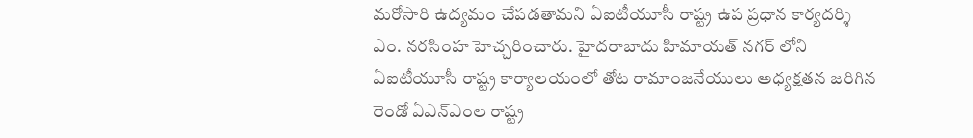మరోసారి ఉద్యమం చేపడతామని ఏఐటీయూసీ రాష్ట్ర ఉప ప్రధాన కార్యదర్శి ఎం. నరసింహ హెచ్చరించారు. హైదరాబాదు హిమాయత్ నగర్ లోని ఏఐటీయూసీ రాష్ట్ర కార్యాలయంలో తోట రామాంజనేయులు అధ్యక్షతన జరిగిన రెండో ఏఎన్ఎంల రాష్ట్ర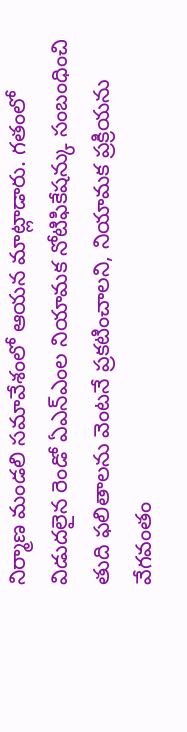నిర్మాణ మండలి సమావేశంలో ఆయన మాట్లాడారు. గతంలో విడుదలైన రెండో ఏఎన్ఎంల నియామక నోటిఫికేషన్కు సంబంధించి తుది ఫలితాలను వెంటనే ప్రకటించాలని, నియామక ప్రక్రియను వేగవంతం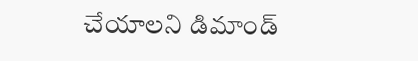చేయాలని డిమాండ్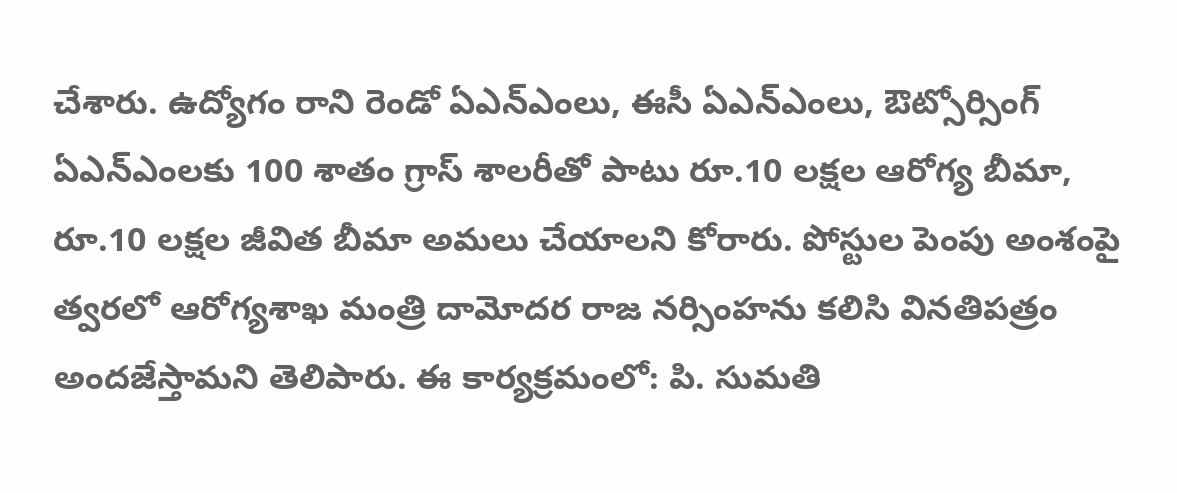చేశారు. ఉద్యోగం రాని రెండో ఏఎన్ఎంలు, ఈసీ ఏఎన్ఎంలు, ఔట్సోర్సింగ్ ఏఎన్ఎంలకు 100 శాతం గ్రాస్ శాలరీతో పాటు రూ.10 లక్షల ఆరోగ్య బీమా, రూ.10 లక్షల జీవిత బీమా అమలు చేయాలని కోరారు. పోస్టుల పెంపు అంశంపై త్వరలో ఆరోగ్యశాఖ మంత్రి దామోదర రాజ నర్సింహను కలిసి వినతిపత్రం అందజేస్తామని తెలిపారు. ఈ కార్యక్రమంలో: పి. సుమతి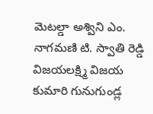మెటల్డా అశ్విని ఎం. నాగమణి టి. స్వాతి రెడ్డి విజయలక్ష్మి విజయ కుమారి గునుగుండ్ల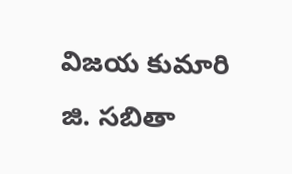విజయ కుమారి జి. సబితా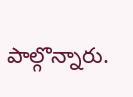పాల్గొన్నారు.